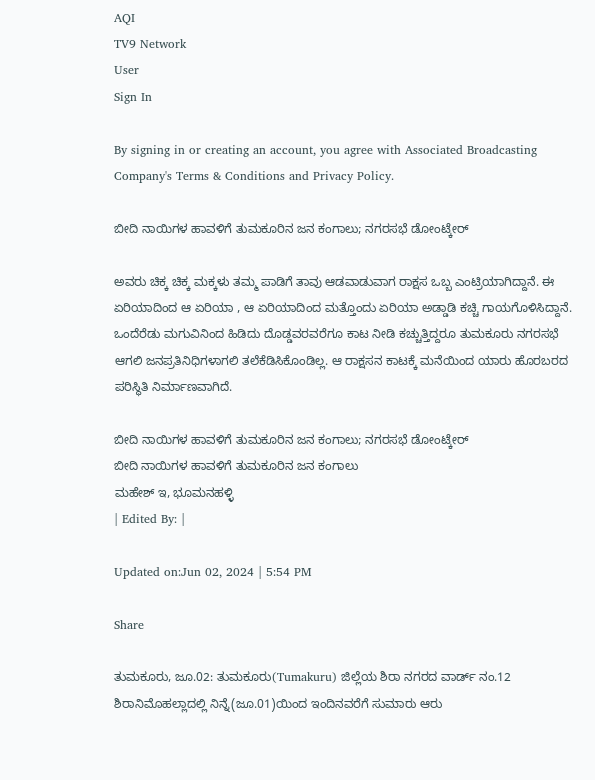AQI
TV9 Network
User
Sign In

By signing in or creating an account, you agree with Associated Broadcasting Company's Terms & Conditions and Privacy Policy.

ಬೀದಿ ನಾಯಿಗಳ ಹಾವಳಿಗೆ ತುಮಕೂರಿನ ಜನ ಕಂಗಾಲು; ನಗರಸಭೆ ಡೋಂಟ್ಕೇರ್

ಅವರು ಚಿಕ್ಕ ಚಿಕ್ಕ ಮಕ್ಕಳು ತಮ್ಮ ಪಾಡಿಗೆ ತಾವು ಆಡವಾಡುವಾಗ ರಾಕ್ಷಸ ಒಬ್ಬ ಎಂಟ್ರಿಯಾಗಿದ್ದಾನೆ. ಈ ಏರಿಯಾದಿಂದ ಆ ಏರಿಯಾ , ಆ ಏರಿಯಾದಿಂದ ಮತ್ತೊಂದು ಏರಿಯಾ ಅಡ್ಡಾಡಿ ಕಚ್ಚಿ ಗಾಯಗೊಳಿಸಿದ್ದಾನೆ. ಒಂದೆರೆಡು ಮಗುವಿನಿಂದ ಹಿಡಿದು ದೊಡ್ಡವರವರೆಗೂ ಕಾಟ ನೀಡಿ ಕಚ್ಚುತ್ತಿದ್ದರೂ ತುಮಕೂರು ನಗರಸಭೆ ಆಗಲಿ ಜನಪ್ರತಿನಿಧಿಗಳಾಗಲಿ ತಲೆಕೆಡಿಸಿಕೊಂಡಿಲ್ಲ. ಆ ರಾಕ್ಷಸನ ಕಾಟಕ್ಕೆ ಮನೆಯಿಂದ ಯಾರು ಹೊರಬರದ ಪರಿಸ್ಥಿತಿ ನಿರ್ಮಾಣವಾಗಿದೆ.

ಬೀದಿ ನಾಯಿಗಳ ಹಾವಳಿಗೆ ತುಮಕೂರಿನ ಜನ ಕಂಗಾಲು; ನಗರಸಭೆ ಡೋಂಟ್ಕೇರ್
ಬೀದಿ ನಾಯಿಗಳ ಹಾವಳಿಗೆ ತುಮಕೂರಿನ ಜನ ಕಂಗಾಲು
ಮಹೇಶ್ ಇ, ಭೂಮನಹಳ್ಳಿ
| Edited By: |

Updated on:Jun 02, 2024 | 5:54 PM

Share

ತುಮಕೂರು, ಜೂ.02: ತುಮಕೂರು(Tumakuru) ಜಿಲ್ಲೆಯ ಶಿರಾ ನಗರದ ವಾರ್ಡ್ ನಂ.12 ಶಿರಾನಿಮೊಹಲ್ಲಾದಲ್ಲಿ ನಿನ್ನೆ(ಜೂ.01)ಯಿಂದ ಇಂದಿನವರೆಗೆ ಸುಮಾರು ಆರು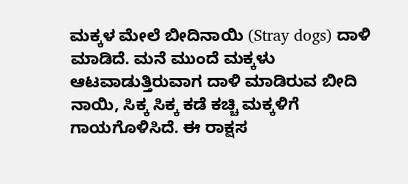ಮಕ್ಕಳ ಮೇಲೆ ಬೀದಿನಾಯಿ (Stray dogs) ದಾಳಿ ಮಾಡಿದೆ. ಮನೆ ಮುಂದೆ ಮಕ್ಕಳು ಆಟವಾಡುತ್ತಿರುವಾಗ ದಾಳಿ ಮಾಡಿರುವ ಬೀದಿ ನಾಯಿ, ಸಿಕ್ಕ ಸಿಕ್ಕ ಕಡೆ ಕಚ್ಚಿ ಮಕ್ಕಳಿಗೆ ಗಾಯಗೊಳಿಸಿದೆ. ಈ ರಾಕ್ಷಸ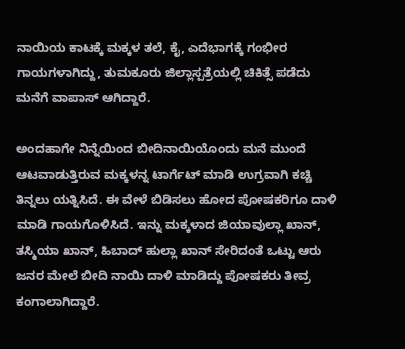ನಾಯಿಯ ಕಾಟಕ್ಕೆ ಮಕ್ಕಳ ತಲೆ, ಕೈ, ಎದೆಭಾಗಕ್ಕೆ ಗಂಭೀರ ಗಾಯಗಳಾಗಿದ್ದು, ತುಮಕೂರು ಜಿಲ್ಲಾಸ್ಪತ್ರೆಯಲ್ಲಿ ಚಿಕಿತ್ಸೆ ಪಡೆದು ಮನೆಗೆ ವಾಪಾಸ್ ಆಗಿದ್ದಾರೆ‌.

ಅಂದಹಾಗೇ ನಿನ್ನೆಯಿಂದ ಬೀದಿನಾಯಿಯೊಂದು ಮನೆ ಮುಂದೆ ಆಟವಾಡುತ್ತಿರುವ ಮಕ್ಕಳನ್ನ ಟಾರ್ಗೆಟ್ ಮಾಡಿ ಉಗ್ರವಾಗಿ ಕಚ್ಚಿ ತಿನ್ನಲು ಯತ್ನಿಸಿದೆ. ಈ ವೇಳೆ ಬಿಡಿಸಲು ಹೋದ ಪೋಷಕರಿಗೂ ದಾಳಿ ಮಾಡಿ ಗಾಯಗೊಳಿಸಿದೆ. ಇನ್ನು ಮಕ್ಕಳಾದ ಜಿಯಾವುಲ್ಲಾ ಖಾನ್, ತಸ್ಮಿಯಾ ಖಾನ್, ಹಿಬಾದ್ ಹುಲ್ಲಾ ಖಾನ್ ಸೇರಿದಂತೆ ಒಟ್ಟು ಆರು ಜನರ ಮೇಲೆ ಬೀದಿ ನಾಯಿ ದಾಳಿ ಮಾಡಿದ್ದು ಪೋಷಕರು ತೀವ್ರ ಕಂಗಾಲಾಗಿದ್ದಾರೆ.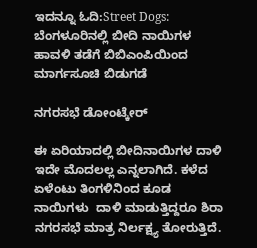ಇದನ್ನೂ ಓದಿ:Street Dogs: ಬೆಂಗಳೂರಿನಲ್ಲಿ ಬೀದಿ ನಾಯಿಗಳ ಹಾವಳಿ ತಡೆಗೆ ಬಿಬಿಎಂಪಿಯಿಂದ ಮಾರ್ಗಸೂಚಿ ಬಿಡುಗಡೆ

ನಗರಸಭೆ ಡೋಂಟ್ಕೇರ್

ಈ ಏರಿಯಾದಲ್ಲಿ ಬೀದಿನಾಯಿಗಳ ದಾಳಿ‌ ಇದೇ ಮೊದಲಲ್ಲ ಎನ್ನಲಾಗಿದೆ. ಕಳೆದ ಏಳೆಂಟು ತಿಂಗಳಿನಿಂದ ಕೂಡ ನಾಯಿಗಳು  ದಾಳಿ ಮಾಡುತ್ತಿದ್ದರೂ ಶಿರಾ ನಗರಸಭೆ ಮಾತ್ರ ನಿರ್ಲಕ್ಷ್ಯ ತೋರುತ್ತಿದೆ.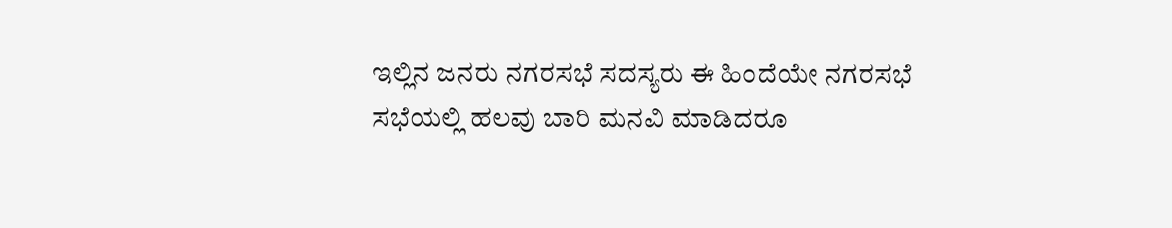ಇಲ್ಲಿನ ಜನರು ನಗರಸಭೆ ಸದಸ್ಯರು ಈ ಹಿಂದೆಯೇ ನಗರಸಭೆ ಸಭೆಯಲ್ಲಿ ಹಲವು ಬಾರಿ ಮನವಿ ಮಾಡಿದರೂ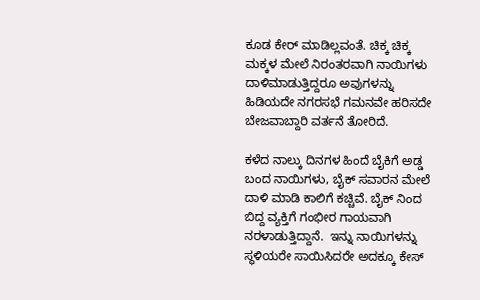ಕೂಡ ಕೇರ್ ಮಾಡಿಲ್ಲವಂತೆ. ಚಿಕ್ಕ ಚಿಕ್ಕ ಮಕ್ಕಳ ಮೇಲೆ ನಿರಂತರವಾಗಿ ನಾಯಿಗಳು ದಾಳಿ‌ಮಾಡುತ್ತಿದ್ದರೂ ಅವುಗಳನ್ನು ಹಿಡಿಯದೇ ನಗರಸಭೆ ಗಮನವೇ ಹರಿಸದೇ‌ ಬೇಜವಾಬ್ದಾರಿ ವರ್ತನೆ ತೋರಿದೆ‌.

ಕಳೆದ ನಾಲ್ಕು ದಿನಗಳ ಹಿಂದೆ ಬೈಕಿಗೆ ಅಡ್ಡ ಬಂದ ನಾಯಿಗಳು, ಬೈಕ್ ಸವಾರನ ಮೇಲೆ ದಾಳಿ ಮಾಡಿ‌ ಕಾಲಿಗೆ ಕಚ್ಚಿವೆ. ಬೈಕ್ ನಿಂದ ಬಿದ್ದ ವ್ಯಕ್ತಿಗೆ ಗಂಭೀರ ಗಾಯವಾಗಿ‌ ನರಳಾಡುತ್ತಿದ್ದಾನೆ.  ಇನ್ನು ನಾಯಿಗಳನ್ನು ಸ್ಥಳಿಯರೇ ಸಾಯಿಸಿದರೇ ಅದಕ್ಕೂ ಕೇಸ್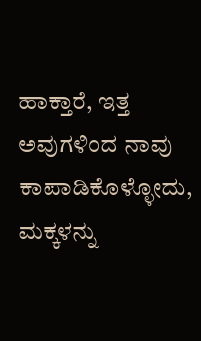ಹಾಕ್ತಾರೆ, ಇತ್ತ ಅವುಗಳಿಂದ ನಾವು‌ ಕಾಪಾಡಿಕೊಳ್ಳೋದು, ಮಕ್ಕಳನ್ನು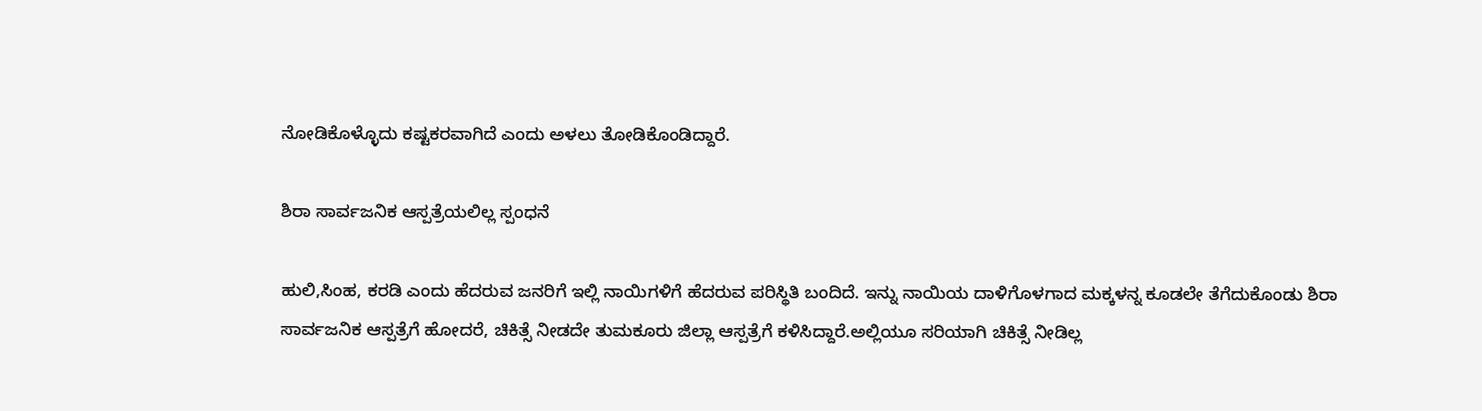ನೋಡಿಕೊಳ್ಳೊದು ಕಷ್ಟಕರವಾಗಿದೆ ಎಂದು ಅಳಲು ತೋಡಿಕೊಂಡಿದ್ದಾರೆ.

ಶಿರಾ ಸಾರ್ವಜನಿಕ ಆಸ್ಪತ್ರೆಯಲಿಲ್ಲ ಸ್ಪಂಧನೆ

ಹುಲಿ,ಸಿಂಹ, ಕರಡಿ ಎಂದು ಹೆದರುವ ಜನರಿಗೆ ಇಲ್ಲಿ ನಾಯಿಗಳಿಗೆ ಹೆದರುವ ಪರಿಸ್ಥಿತಿ ಬಂದಿದೆ‌. ಇನ್ನು ನಾಯಿಯ ದಾಳಿಗೊಳಗಾದ ಮಕ್ಕಳನ್ನ ಕೂಡಲೇ ತೆಗೆದುಕೊಂಡು ಶಿರಾ ಸಾರ್ವಜನಿಕ ಆಸ್ಪತ್ರೆಗೆ ಹೋದರೆ, ಚಿಕಿತ್ಸೆ ನೀಡದೇ ತುಮಕೂರು ಜಿಲ್ಲಾ ಆಸ್ಪತ್ರೆಗೆ ಕಳಿಸಿದ್ದಾರೆ.ಅಲ್ಲಿಯೂ ಸರಿಯಾಗಿ ಚಿಕಿತ್ಸೆ ನೀಡಿಲ್ಲ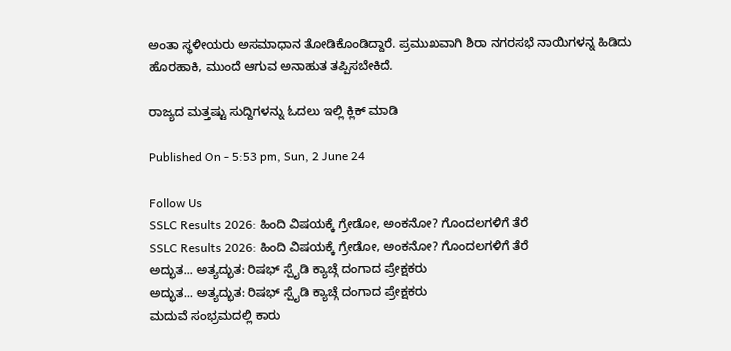ಅಂತಾ ಸ್ಥಳೀಯರು ಅಸಮಾಧಾನ ತೋಡಿಕೊಂಡಿದ್ದಾರೆ. ಪ್ರಮುಖವಾಗಿ ಶಿರಾ ನಗರಸಭೆ ನಾಯಿಗಳನ್ನ ಹಿಡಿದು ಹೊರಹಾಕಿ, ಮುಂದೆ ಆಗುವ ಅನಾಹುತ ತಪ್ಪಿಸಬೇಕಿದೆ.

ರಾಜ್ಯದ ಮತ್ತಷ್ಟು ಸುದ್ದಿಗಳನ್ನು ಓದಲು ಇಲ್ಲಿ ಕ್ಲಿಕ್ ಮಾಡಿ

Published On - 5:53 pm, Sun, 2 June 24

Follow Us
SSLC Results 2026: ಹಿಂದಿ ವಿಷಯಕ್ಕೆ ಗ್ರೇಡೋ, ಅಂಕನೋ? ಗೊಂದಲಗಳಿಗೆ ತೆರೆ
SSLC Results 2026: ಹಿಂದಿ ವಿಷಯಕ್ಕೆ ಗ್ರೇಡೋ, ಅಂಕನೋ? ಗೊಂದಲಗಳಿಗೆ ತೆರೆ
ಅದ್ಭುತ... ಅತ್ಯದ್ಭುತ: ರಿಷಭ್ ಸ್ಪೈಡಿ ಕ್ಯಾಚ್ಗೆ ದಂಗಾದ ಪ್ರೇಕ್ಷಕರು
ಅದ್ಭುತ... ಅತ್ಯದ್ಭುತ: ರಿಷಭ್ ಸ್ಪೈಡಿ ಕ್ಯಾಚ್ಗೆ ದಂಗಾದ ಪ್ರೇಕ್ಷಕರು
ಮದುವೆ ಸಂಭ್ರಮದಲ್ಲಿ ಕಾರು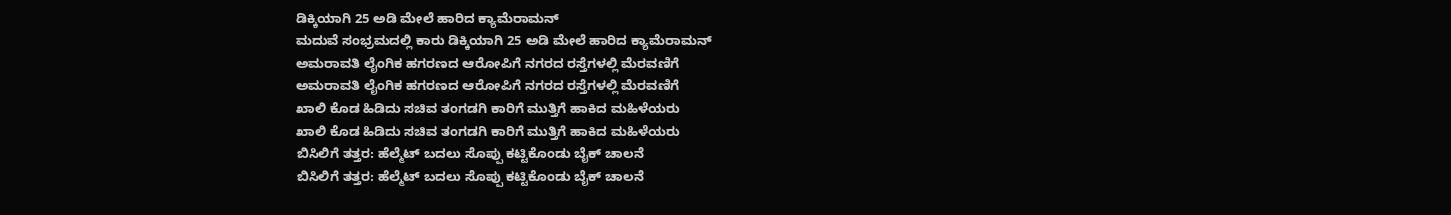ಡಿಕ್ಕಿಯಾಗಿ 25 ಅಡಿ ಮೇಲೆ ಹಾರಿದ ಕ್ಯಾಮೆರಾಮನ್
ಮದುವೆ ಸಂಭ್ರಮದಲ್ಲಿ ಕಾರು ಡಿಕ್ಕಿಯಾಗಿ 25 ಅಡಿ ಮೇಲೆ ಹಾರಿದ ಕ್ಯಾಮೆರಾಮನ್
ಅಮರಾವತಿ ಲೈಂಗಿಕ ಹಗರಣದ ಆರೋಪಿಗೆ ನಗರದ ರಸ್ತೆಗಳಲ್ಲಿ ಮೆರವಣಿಗೆ
ಅಮರಾವತಿ ಲೈಂಗಿಕ ಹಗರಣದ ಆರೋಪಿಗೆ ನಗರದ ರಸ್ತೆಗಳಲ್ಲಿ ಮೆರವಣಿಗೆ
ಖಾಲಿ ಕೊಡ ಹಿಡಿದು ಸಚಿವ ತಂಗಡಗಿ ಕಾರಿಗೆ ಮುತ್ತಿಗೆ ಹಾಕಿದ ಮಹಿಳೆಯರು
ಖಾಲಿ ಕೊಡ ಹಿಡಿದು ಸಚಿವ ತಂಗಡಗಿ ಕಾರಿಗೆ ಮುತ್ತಿಗೆ ಹಾಕಿದ ಮಹಿಳೆಯರು
ಬಿಸಿಲಿಗೆ ತತ್ತರ: ಹೆಲ್ಮೆಟ್ ಬದಲು ಸೊಪ್ಪು ಕಟ್ಟಿಕೊಂಡು ಬೈಕ್ ಚಾಲನೆ
ಬಿಸಿಲಿಗೆ ತತ್ತರ: ಹೆಲ್ಮೆಟ್ ಬದಲು ಸೊಪ್ಪು ಕಟ್ಟಿಕೊಂಡು ಬೈಕ್ ಚಾಲನೆ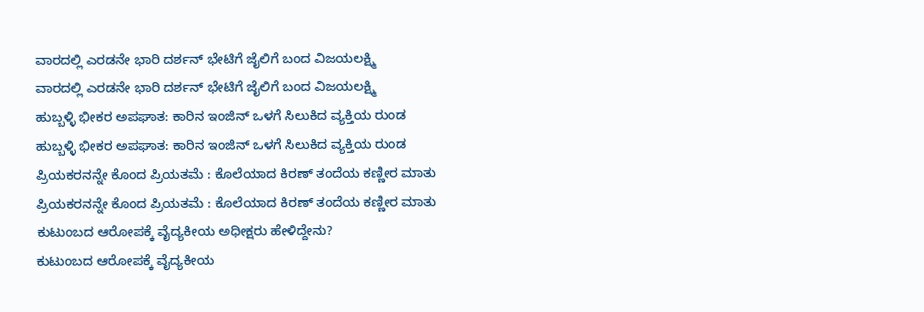ವಾರದಲ್ಲಿ ಎರಡನೇ ಭಾರಿ ದರ್ಶನ್ ಭೇಟಿಗೆ ಜೈಲಿಗೆ ಬಂದ ವಿಜಯಲಕ್ಷ್ಮಿ
ವಾರದಲ್ಲಿ ಎರಡನೇ ಭಾರಿ ದರ್ಶನ್ ಭೇಟಿಗೆ ಜೈಲಿಗೆ ಬಂದ ವಿಜಯಲಕ್ಷ್ಮಿ
ಹುಬ್ಬಳ್ಳಿ ಭೀಕರ ಅಪಘಾತ: ಕಾರಿನ ಇಂಜಿನ್ ಒಳಗೆ ಸಿಲುಕಿದ ವ್ಯಕ್ತಿಯ ರುಂಡ
ಹುಬ್ಬಳ್ಳಿ ಭೀಕರ ಅಪಘಾತ: ಕಾರಿನ ಇಂಜಿನ್ ಒಳಗೆ ಸಿಲುಕಿದ ವ್ಯಕ್ತಿಯ ರುಂಡ
ಪ್ರಿಯಕರನನ್ನೇ ಕೊಂದ ಪ್ರಿಯತಮೆ : ಕೊಲೆಯಾದ ಕಿರಣ್ ತಂದೆಯ ಕಣ್ಣೀರ ಮಾತು
ಪ್ರಿಯಕರನನ್ನೇ ಕೊಂದ ಪ್ರಿಯತಮೆ : ಕೊಲೆಯಾದ ಕಿರಣ್ ತಂದೆಯ ಕಣ್ಣೀರ ಮಾತು
ಕುಟುಂಬದ ಆರೋಪಕ್ಕೆ ವೈದ್ಯಕೀಯ ಅಧೀಕ್ಷರು ಹೇಳಿದ್ದೇನು?
ಕುಟುಂಬದ ಆರೋಪಕ್ಕೆ ವೈದ್ಯಕೀಯ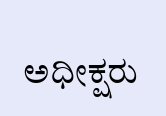ಅಧೀಕ್ಷರು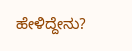ಹೇಳಿದ್ದೇನು?